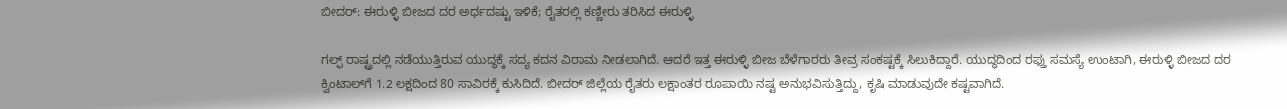ಬೀದರ್: ಈರುಳ್ಳಿ ಬೀಜದ ದರ ಅರ್ಧದಷ್ಟು ಇಳಿಕೆ; ರೈತರಲ್ಲಿ ಕಣ್ಣೀರು ತರಿಸಿದ ಈರುಳ್ಳಿ

ಗಲ್ಫ್ ರಾಷ್ಟ್ರದಲ್ಲಿ ನಡೆಯುತ್ತಿರುವ ಯುದ್ಧಕ್ಕೆ ಸದ್ಯ ಕದನ ವಿರಾಮ ನೀಡಲಾಗಿದೆ. ಆದರೆ ಇತ್ತ ಈರುಳ್ಳಿ ಬೀಜ ಬೆಳೆಗಾರರು ತೀವ್ರ ಸಂಕಷ್ಟಕ್ಕೆ ಸಿಲುಕಿದ್ದಾರೆ. ಯುದ್ಧದಿಂದ ರಫ್ತು ಸಮಸ್ಯೆ ಉಂಟಾಗಿ, ಈರುಳ್ಳಿ ಬೀಜದ ದರ ಕ್ವಿಂಟಾಲ್‌ಗೆ 1.2 ಲಕ್ಷದಿಂದ 80 ಸಾವಿರಕ್ಕೆ ಕುಸಿದಿದೆ. ಬೀದರ್ ಜಿಲ್ಲೆಯ ರೈತರು ಲಕ್ಷಾಂತರ ರೂಪಾಯಿ ನಷ್ಟ ಅನುಭವಿಸುತ್ತಿದ್ದು, ಕೃಷಿ ಮಾಡುವುದೇ ಕಷ್ಟವಾಗಿದೆ.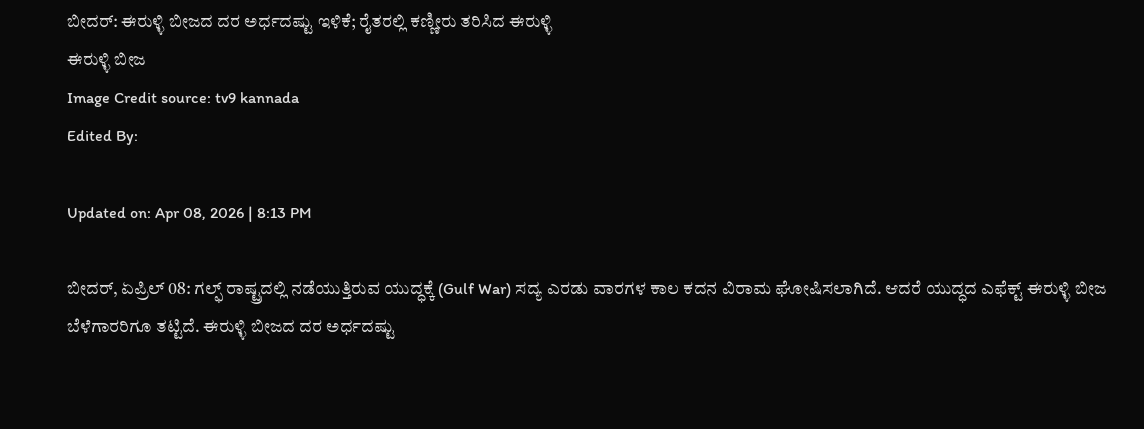ಬೀದರ್: ಈರುಳ್ಳಿ ಬೀಜದ ದರ ಅರ್ಧದಷ್ಟು ಇಳಿಕೆ; ರೈತರಲ್ಲಿ ಕಣ್ಣೀರು ತರಿಸಿದ ಈರುಳ್ಳಿ
ಈರುಳ್ಳಿ ಬೀಜ
Image Credit source: tv9 kannada
Edited By:

Updated on: Apr 08, 2026 | 8:13 PM

ಬೀದರ್, ಏಪ್ರಿಲ್ 08: ಗಲ್ಫ್ ರಾಷ್ಟ್ರದಲ್ಲಿ ನಡೆಯುತ್ತಿರುವ ಯುದ್ಧಕ್ಕೆ (Gulf War) ಸದ್ಯ ಎರಡು ವಾರಗಳ ಕಾಲ ಕದನ ವಿರಾಮ ಘೋಷಿಸಲಾಗಿದೆ. ಆದರೆ ಯುದ್ಧದ ಎಫೆಕ್ಟ್ ಈರುಳ್ಳಿ ಬೀಜ ಬೆಳೆಗಾರರಿಗೂ ತಟ್ಟಿದೆ. ಈರುಳ್ಳಿ ಬೀಜದ ದರ ಅರ್ಧದಷ್ಟು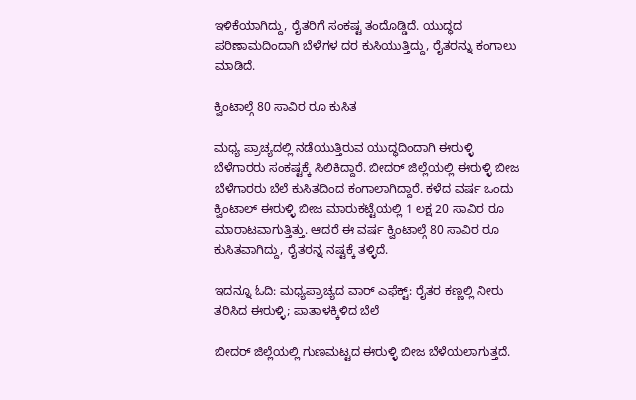ಇಳಿಕೆಯಾಗಿದ್ದು, ರೈತರಿಗೆ ಸಂಕಷ್ಟ ತಂದೊಡ್ಡಿದೆ. ಯುದ್ಧದ ಪರಿಣಾಮದಿಂದಾಗಿ ಬೆಳೆಗಳ ದರ ಕುಸಿಯುತ್ತಿದ್ದು, ರೈತರನ್ನು ಕಂಗಾಲು ಮಾಡಿದೆ.

ಕ್ವಿಂಟಾಲ್ಗೆ 80 ಸಾವಿರ ರೂ ಕುಸಿತ

ಮಧ್ಯ ಪ್ರಾಚ್ಯದಲ್ಲಿ ನಡೆಯುತ್ತಿರುವ ಯುದ್ಧದಿಂದಾಗಿ ಈರುಳ್ಳಿ ಬೆಳೆಗಾರರು ಸಂಕಷ್ಟಕ್ಕೆ ಸಿಲಿಕಿದ್ದಾರೆ. ಬೀದರ್ ಜಿಲ್ಲೆಯಲ್ಲಿ ಈರುಳ್ಳಿ ಬೀಜ ಬೆಳೆಗಾರರು ಬೆಲೆ ಕುಸಿತದಿಂದ ಕಂಗಾಲಾಗಿದ್ದಾರೆ. ಕಳೆದ ವರ್ಷ ಒಂದು ಕ್ವಿಂಟಾಲ್ ಈರುಳ್ಳಿ ಬೀಜ ಮಾರುಕಟ್ಟೆಯಲ್ಲಿ 1 ಲಕ್ಷ 20 ಸಾವಿರ ರೂ ಮಾರಾಟವಾಗುತ್ತಿತ್ತು. ಆದರೆ ಈ ವರ್ಷ ಕ್ವಿಂಟಾಲ್ಗೆ 80 ಸಾವಿರ ರೂ ಕುಸಿತವಾಗಿದ್ದು, ರೈತರನ್ನ ನಷ್ಟಕ್ಕೆ ತಳ್ಳಿದೆ.

ಇದನ್ನೂ ಓದಿ: ಮಧ್ಯಪ್ರಾಚ್ಯದ ವಾರ್ ಎಫೆಕ್ಟ್: ರೈತರ ಕಣ್ಣಲ್ಲಿ ನೀರು ತರಿಸಿದ ಈರುಳ್ಳಿ; ಪಾತಾಳಕ್ಕಿಳಿದ ಬೆಲೆ

ಬೀದರ್ ಜಿಲ್ಲೆಯಲ್ಲಿ ಗುಣಮಟ್ಟದ ಈರುಳ್ಳಿ ಬೀಜ ಬೆಳೆಯಲಾಗುತ್ತದೆ.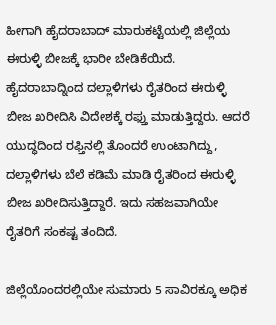ಹೀಗಾಗಿ ಹೈದರಾಬಾದ್ ಮಾರುಕಟ್ಟೆಯಲ್ಲಿ ಜಿಲ್ಲೆಯ ಈರುಳ್ಳಿ ಬೀಜಕ್ಕೆ ಭಾರೀ ಬೇಡಿಕೆಯಿದೆ. ಹೈದರಾಬಾದ್ನಿಂದ ದಲ್ಲಾಳಿಗಳು ರೈತರಿಂದ ಈರುಳ್ಳಿ ಬೀಜ ಖರೀದಿಸಿ ವಿದೇಶಕ್ಕೆ ರಫ್ತು ಮಾಡುತ್ತಿದ್ದರು. ಆದರೆ ಯುದ್ಧದಿಂದ ರಫ್ತಿನಲ್ಲಿ ತೊಂದರೆ ಉಂಟಾಗಿದ್ದು, ದಲ್ಲಾಳಿಗಳು ಬೆಲೆ ಕಡಿಮೆ ಮಾಡಿ ರೈತರಿಂದ ಈರುಳ್ಳಿ ಬೀಜ ಖರೀದಿಸುತ್ತಿದ್ದಾರೆ. ಇದು ಸಹಜವಾಗಿಯೇ ರೈತರಿಗೆ ಸಂಕಷ್ಟ ತಂದಿದೆ.

ಜಿಲ್ಲೆಯೊಂದರಲ್ಲಿಯೇ ಸುಮಾರು 5 ಸಾವಿರಕ್ಕೂ ಅಧಿಕ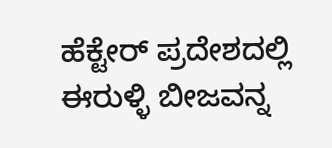ಹೆಕ್ಟೇರ್ ಪ್ರದೇಶದಲ್ಲಿ ಈರುಳ್ಳಿ ಬೀಜವನ್ನ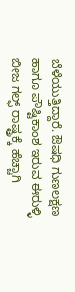ಬೆಳೆಯುತ್ತಿದ್ದಾರೆ. ಔಷಧಿ ಗುಣಲಕ್ಷಣ ಹಾಗೂ ಪೌಷ್ಟಿಕಾಂಶ ಇರುವ ಈರುಳ್ಳಿ ಬೀಜ ಗಲ್ಫ್ ರಾಷ್ಟ್ರಕ್ಕೆ ಹೆಚ್ಚಾಗಿ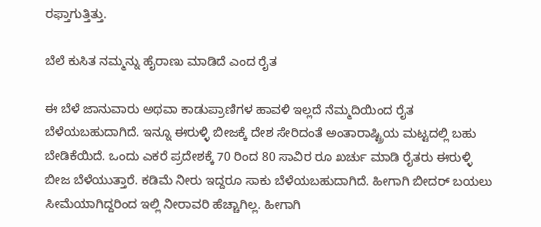ರಫ್ತಾಗುತ್ತಿತ್ತು.

ಬೆಲೆ ಕುಸಿತ ನಮ್ಮನ್ನು ಹೈರಾಣು ಮಾಡಿದೆ ಎಂದ ರೈತ

ಈ ಬೆಳೆ ಜಾನುವಾರು ಅಥವಾ ಕಾಡುಪ್ರಾಣಿಗಳ ಹಾವಳಿ ಇಲ್ಲದೆ ನೆಮ್ಮದಿಯಿಂದ ರೈತ ಬೆಳೆಯಬಹುದಾಗಿದೆ. ಇನ್ನೂ ಈರುಳ್ಳಿ ಬೀಜಕ್ಕೆ ದೇಶ ಸೇರಿದಂತೆ ಅಂತಾರಾಷ್ಟ್ರಿಯ ಮಟ್ಟದಲ್ಲಿ ಬಹು ಬೇಡಿಕೆಯಿದೆ. ಒಂದು ಎಕರೆ ಪ್ರದೇಶಕ್ಕೆ 70 ರಿಂದ 80 ಸಾವಿರ ರೂ ಖರ್ಚು ಮಾಡಿ ರೈತರು ಈರುಳ್ಳಿ ಬೀಜ ಬೆಳೆಯುತ್ತಾರೆ. ಕಡಿಮೆ ನೀರು ಇದ್ದರೂ ಸಾಕು ಬೆಳೆಯಬಹುದಾಗಿದೆ. ಹೀಗಾಗಿ ಬೀದರ್ ಬಯಲು ಸೀಮೆಯಾಗಿದ್ದರಿಂದ ಇಲ್ಲಿ ನೀರಾವರಿ ಹೆಚ್ಚಾಗಿಲ್ಲ. ಹೀಗಾಗಿ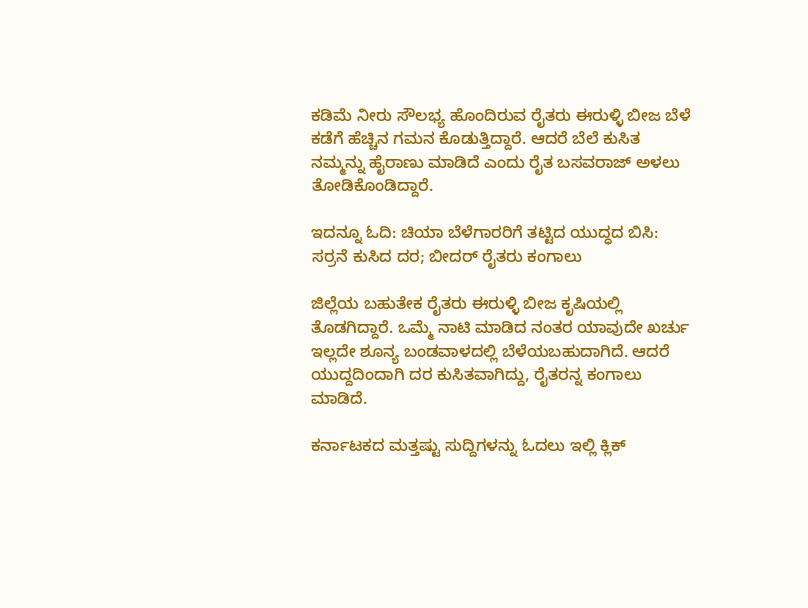ಕಡಿಮೆ ನೀರು ಸೌಲಭ್ಯ ಹೊಂದಿರುವ ರೈತರು ಈರುಳ್ಳಿ ಬೀಜ ಬೆಳೆ ಕಡೆಗೆ ಹೆಚ್ಚಿನ ಗಮನ ಕೊಡುತ್ತಿದ್ದಾರೆ. ಆದರೆ ಬೆಲೆ ಕುಸಿತ ನಮ್ಮನ್ನು ಹೈರಾಣು ಮಾಡಿದೆ ಎಂದು ರೈತ ಬಸವರಾಜ್ ಅಳಲು ತೋಡಿಕೊಂಡಿದ್ದಾರೆ.

ಇದನ್ನೂ ಓದಿ: ಚಿಯಾ ಬೆಳೆಗಾರರಿಗೆ ತಟ್ಟಿದ ಯುದ್ಧದ ಬಿಸಿ: ಸರ್ರನೆ ಕುಸಿದ ದರ; ಬೀದರ್ ರೈತರು ಕಂಗಾಲು

ಜಿಲ್ಲೆಯ ಬಹುತೇಕ ರೈತರು ಈರುಳ್ಳಿ ಬೀಜ ಕೃಷಿಯಲ್ಲಿ ತೊಡಗಿದ್ದಾರೆ. ಒಮ್ಮೆ ನಾಟಿ ಮಾಡಿದ ನಂತರ ಯಾವುದೇ ಖರ್ಚು ಇಲ್ಲದೇ ಶೂನ್ಯ ಬಂಡವಾಳದಲ್ಲಿ ಬೆಳೆಯಬಹುದಾಗಿದೆ. ಆದರೆ ಯುದ್ದದಿಂದಾಗಿ ದರ ಕುಸಿತವಾಗಿದ್ದು, ರೈತರನ್ನ ಕಂಗಾಲು ಮಾಡಿದೆ.

ಕರ್ನಾಟಕದ ಮತ್ತಷ್ಟು ಸುದ್ದಿಗಳನ್ನು ಓದಲು ಇಲ್ಲಿ ಕ್ಲಿಕ್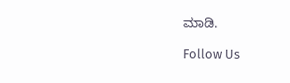ಮಾಡಿ.

Follow Us